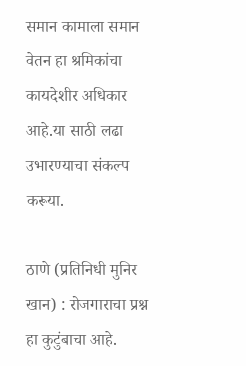समान कामाला समान वेतन हा श्रमिकांचा कायदेशीर अधिकार आहे.या साठी लढा उभारण्याचा संकल्प करूया.

ठाणे (प्रतिनिधी मुनिर खान) : रोजगाराचा प्रश्न हा कुटुंबाचा आहे.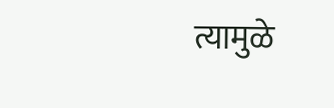त्यामुळे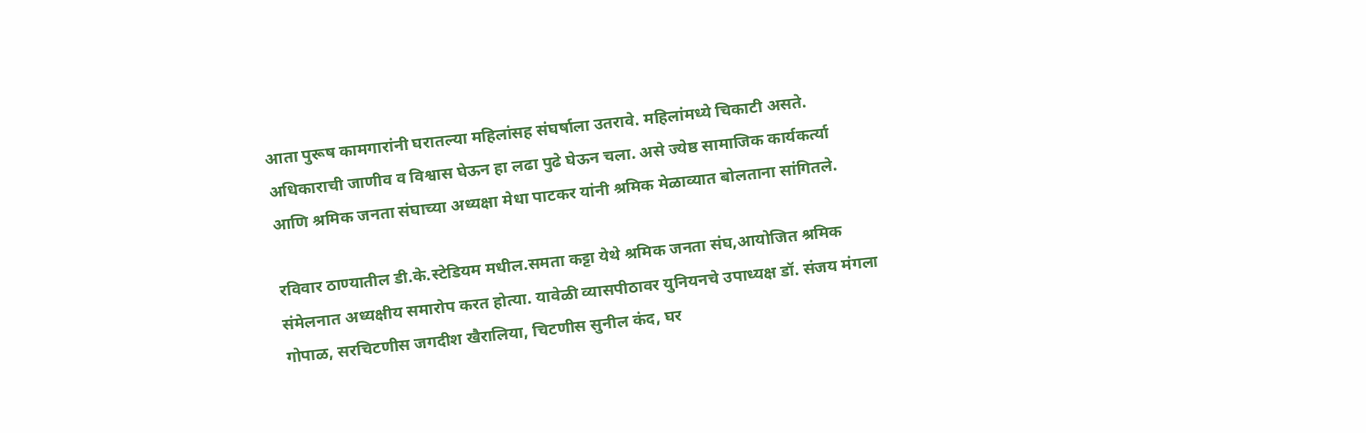आता पुरूष कामगारांनी घरातल्या महिलांसह संघर्षाला उतरावे. महिलांमध्ये चिकाटी असते. अधिकाराची जाणीव व विश्वास घेऊन हा लढा पुढे घेऊन चला. असे ज्येष्ठ सामाजिक कार्यकर्त्या आणि श्रमिक जनता संघाच्या अध्यक्षा मेधा पाटकर यांनी श्रमिक मेळाव्यात बोलताना सांगितले.

रविवार ठाण्यातील डी.के.स्टेडियम मधील.समता कट्टा येथे श्रमिक जनता संघ,आयोजित श्रमिक संमेलनात अध्यक्षीय समारोप करत होत्या. यावेळी व्यासपीठावर युनियनचे उपाध्यक्ष डॉ. संजय मंगला गोपाळ, सरचिटणीस जगदीश खैरालिया, चिटणीस सुनील कंद, घर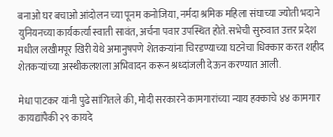बनाओ घर बचाओ आंदोलन च्या पूनम कनोजिया, नर्मदा श्रमिक महिला संघाच्या ज्योती भदाने युनियनच्या कार्यकर्त्या स्वाती सावंत, अर्चना पवार उपस्थित होते. सभेची सुरुवात उत्तर प्रदेश मधील लखीमपूर खिरी येथे अमानुषपणे शेतकऱ्यांना चिरडण्याच्या घटनेचा धिक्कार करत शहीद शेतकऱ्यांच्या अस्थीकलशला अभिवादन करून श्रध्दांजली देऊन करण्यात आली.

मेधा पाटकर यांनी पुढे सांगितले की, मोदी सरकारने कामगारांच्या न्याय हक्काचे ४४ कामगार कायद्यांपैकी २९ कायदे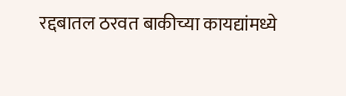रद्दबातल ठरवत बाकीच्या कायद्यांमध्ये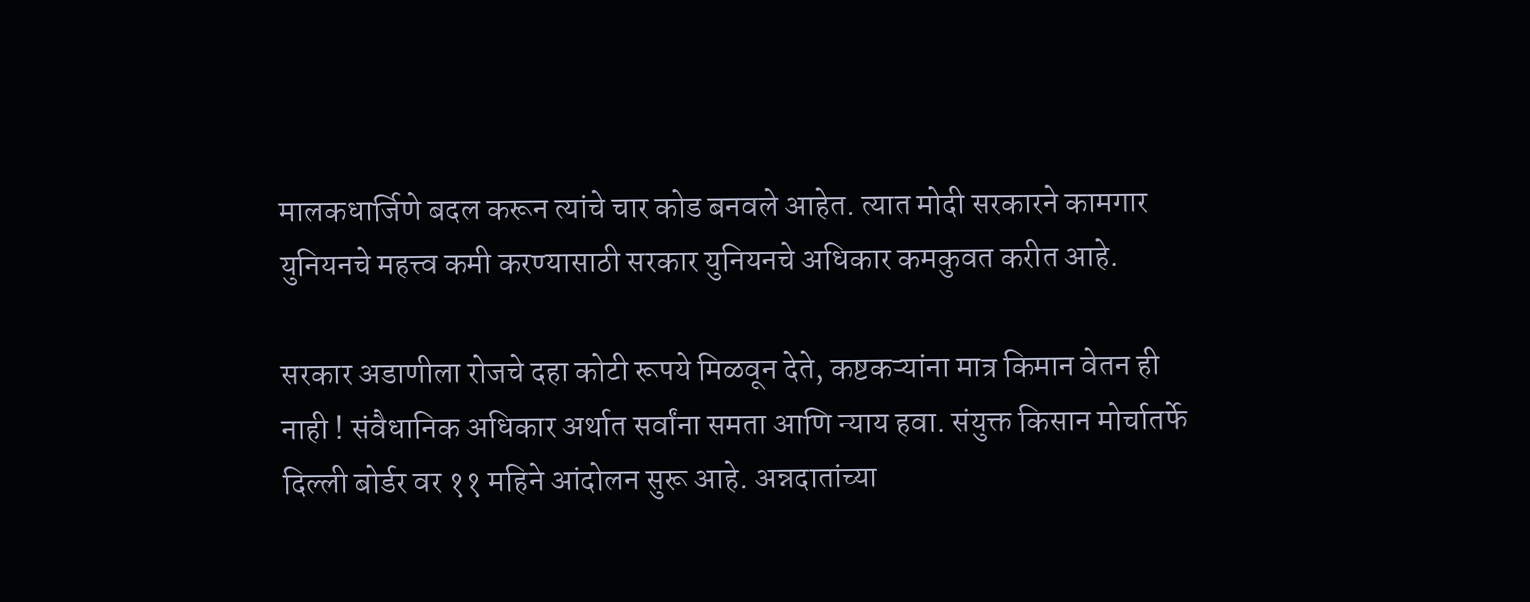मालकधार्जिणे बदल करून त्यांचे चार कोड बनवले आहेत. त्यात मोदी सरकारने कामगार युनियनचे महत्त्व कमी करण्यासाठी सरकार युनियनचे अधिकार कमकुवत करीत आहे.

सरकार अडाणीला रोजचे दहा कोटी रूपये मिळवून देते, कष्टकऱ्यांना मात्र किमान वेतन ही नाही ! संवैधानिक अधिकार अर्थात सर्वांना समता आणि न्याय हवा. संयुक्त किसान मोर्चातर्फे दिल्ली बोर्डर वर ११ महिने आंदोलन सुरू आहे. अन्नदातांच्या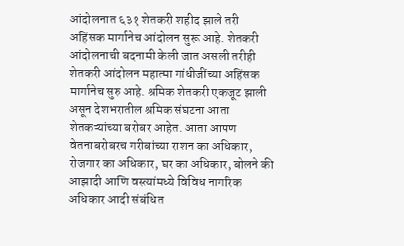आंदोलनात ६३१ शेतकरी शहीद झाले तरी अहिंसक मार्गानेच आंदोलन सुरू आहे. शेतकरी आंदोलनाची बदनामी केली जात असली तरीही शेतकरी आंदोलन महात्मा गांधीजींच्या अहिंसक मार्गानेच सुरु आहे. श्रमिक शेतकरी एकजूट झाली असून देशभरातील श्रमिक संघटना आता शेतकऱ्यांच्या बरोबर आहेत. आता आपण वेतनाबरोबरच गरीबांच्या राशन का अधिकार, रोजगार का अधिकार, घर का अधिकार, बोलने की आझादी आणि वस्त्यांमध्ये विविध नागरिक अधिकार आदी संबंधित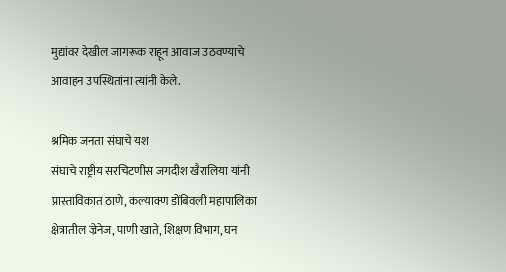मुद्यांवर देखील जागरूक राहून आवाज उठवण्याचे आवाहन उपस्थितांना त्यांनी केले.

श्रमिक जनता संघाचे यश
संघाचे राष्ट्रीय सरचिटणीस जगदीश खैरालिया यांनी प्रास्ताविकात ठाणे, कल्याक्ण डोंबिवली महापालिका क्षेत्रातील ज्रेनेज, पाणी खाते, शिक्षण विभाग, घन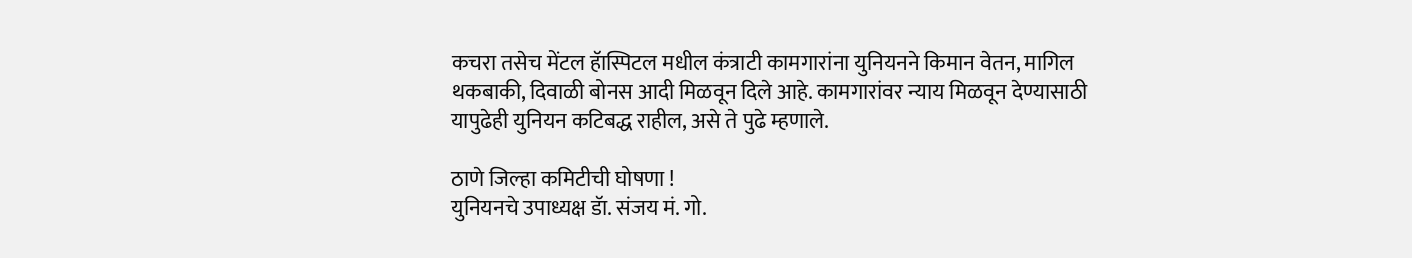कचरा तसेच मेंटल हॅास्पिटल मधील कंत्राटी कामगारांना युनियनने किमान वेतन, मागिल थकबाकी, दिवाळी बोनस आदी मिळवून दिले आहे. कामगारांवर न्याय मिळवून देण्यासाठी यापुढेही युनियन कटिबद्ध राहील, असे ते पुढे म्हणाले.

ठाणे जिल्हा कमिटीची घोषणा !
युनियनचे उपाध्यक्ष डॅा. संजय मं. गो.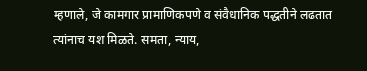म्हणाले, जे कामगार प्रामाणिकपणे व संवैधानिक पद्धतीने लढतात त्यांनाच यश मिळते. समता, न्याय,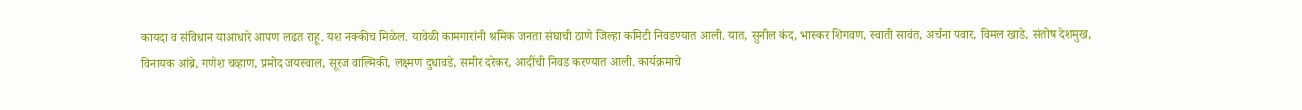कायदा व संविधान याआधारे आपण लढत राहू. यश नक्कीच मिळेल. यावेळी कामगारांनी श्रमिक जनता संघाची ठाणे जिल्हा कमिटी निवडण्यात आली. यात, सुनील कंद, भास्कर शिगवण, स्वाती सावंत, अर्चना पवार, विमल खाडे, संतोष देशमुख, विनायक आंब्रे, गणेश चव्हाण, प्रमोद जयस्वाल, सूरज वाल्मिकी, लक्ष्मण दुधावडे, समीर दरेकर, आदींची निवड करण्यात आली. कार्यक्रमाचे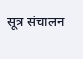सूत्र संचालन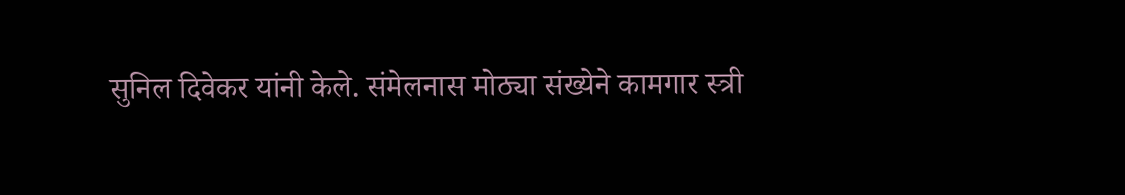सुनिल दिवेकर यांनी केले. संमेलनास मोठ्या संख्येने कामगार स्त्री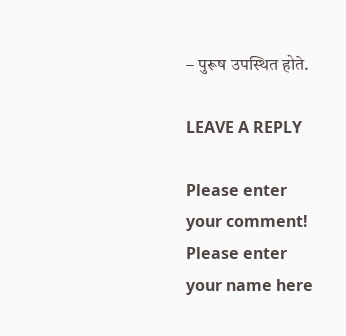– पुरूष उपस्थित होते.

LEAVE A REPLY

Please enter your comment!
Please enter your name here